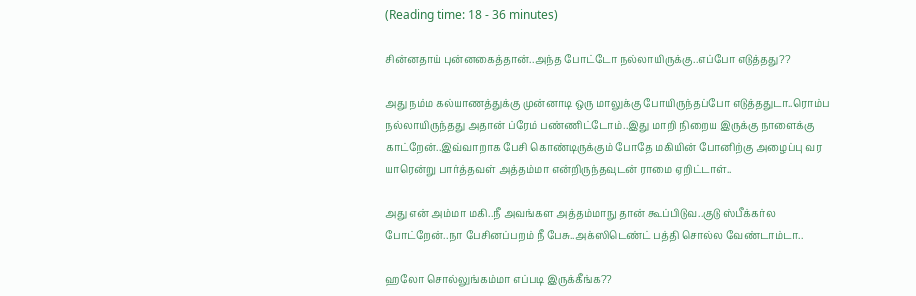(Reading time: 18 - 36 minutes)

சின்னதாய் புன்னகைத்தான்..அந்த போட்டோ நல்லாயிருக்கு..எப்போ எடுத்தது??

அது நம்ம கல்யாணத்துக்கு முன்னாடி ஒரு மாலுக்கு போயிருந்தப்போ எடுத்ததுடா..ரொம்ப நல்லாயிருந்தது அதான் ப்ரேம் பண்ணிட்டோம்..இது மாறி நிறைய இருக்கு நாளைக்கு காட்றேன்..இவ்வாறாக பேசி கொண்டிருக்கும் போதே மகியின் போனிற்கு அழைப்பு வர யாரென்று பார்த்தவள் அத்தம்மா என்றிருந்தவுடன் ராமை ஏறிட்டாள்..

அது என் அம்மா மகி..நீ அவங்கள அத்தம்மாநு தான் கூப்பிடுவ..குடு ஸ்பீக்கர்ல போட்றேன்..நா பேசினப்பறம் நீ பேசு..அக்ஸிடெண்ட் பத்தி சொல்ல வேண்டாம்டா..

ஹலோ சொல்லுங்கம்மா எப்படி இருக்கீங்க??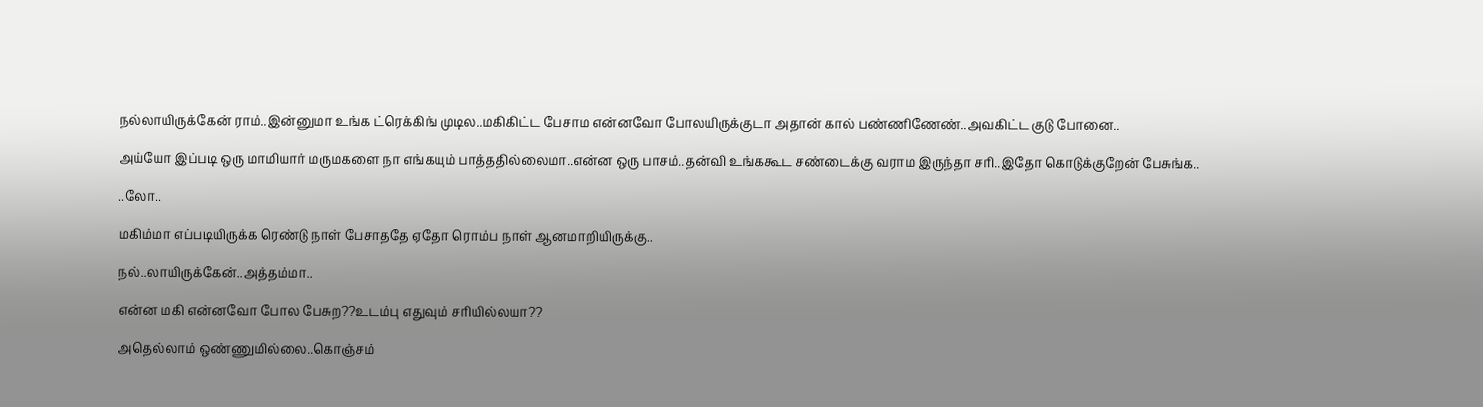நல்லாயிருக்கேன் ராம்..இன்னுமா உங்க ட்ரெக்கிங் முடில..மகிகிட்ட பேசாம என்னவோ போலயிருக்குடா அதான் கால் பண்ணிணேண்..அவகிட்ட குடு போனை..

அய்யோ இப்படி ஒரு மாமியார் மருமகளை நா எங்கயும் பாத்ததில்லைமா..என்ன ஒரு பாசம்..தன்வி உங்ககூட சண்டைக்கு வராம இருந்தா சரி..இதோ கொடுக்குறேன் பேசுங்க..

..லோ..

மகிம்மா எப்படியிருக்க ரெண்டு நாள் பேசாததே ஏதோ ரொம்ப நாள் ஆனமாறியிருக்கு..

நல்..லாயிருக்கேன்..அத்தம்மா..

என்ன மகி என்னவோ போல பேசுற??உடம்பு எதுவும் சரியில்லயா??

அதெல்லாம் ஒண்ணுமில்லை..கொஞ்சம்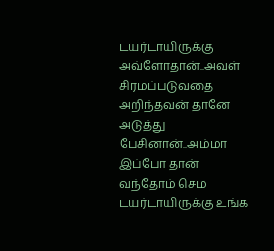டயர்டாயிருக்கு அவ்ளோதான்..அவள் சிரமப்படுவதை அறிந்தவன் தானே அடுத்து பேசினான்..அம்மா இப்போ தான் வந்தோம் செம டயர்டாயிருக்கு உங்க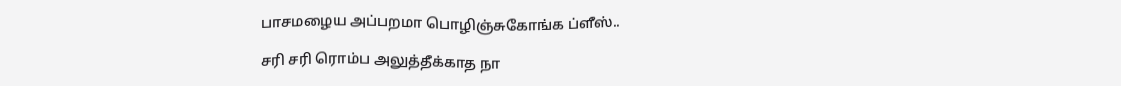பாசமழைய அப்பறமா பொழிஞ்சுகோங்க ப்ளீஸ்..

சரி சரி ரொம்ப அலுத்தீக்காத நா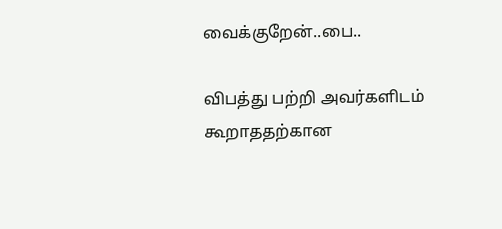வைக்குறேன்..பை..

விபத்து பற்றி அவர்களிடம் கூறாததற்கான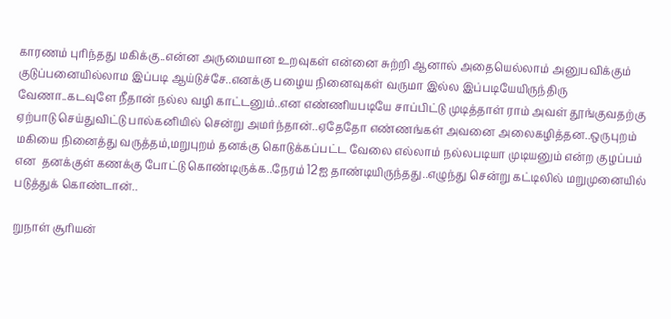காரணம் புரிந்தது மகிக்கு..என்ன அருமையான உறவுகள் என்னை சுற்றி ஆனால் அதையெல்லாம் அனுபவிக்கும் குடுப்பனையில்லாம இப்படி ஆய்டுச்சே..எனக்கு பழைய நினைவுகள் வருமா இல்ல இப்படியேயிருந்திரு வேணா..கடவுளே நீதான் நல்ல வழி காட்டனும்..என எண்ணியபடியே சாப்பிட்டு முடித்தாள் ராம் அவள் தூங்குவதற்கு ஏற்பாடு செய்துவிட்டு பால்கனியில் சென்று அமர்ந்தான்..ஏதேதோ எண்ணங்கள் அவனை அலைகழித்தன..ஒருபுறம் மகியை நினைத்து வருத்தம்,மறுபுறம் தனக்கு கொடுக்கப்பட்ட வேலை எல்லாம் நல்லபடியா முடியனும் என்ற குழப்பம் என  தனக்குள் கணக்கு போட்டு கொண்டிருக்க..நேரம் 12ஐ தாண்டியிருந்தது..எழுந்து சென்று கட்டிலில் மறுமுனையில் படுத்துக் கொண்டான்..

றுநாள் சூரியன்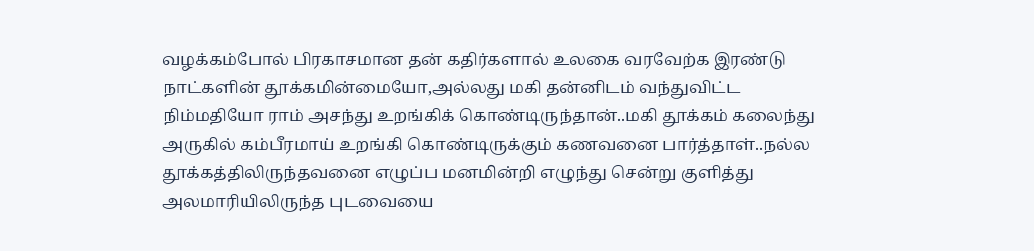வழக்கம்போல் பிரகாசமான தன் கதிர்களால் உலகை வரவேற்க இரண்டு நாட்களின் தூக்கமின்மையோ,அல்லது மகி தன்னிடம் வந்துவிட்ட நிம்மதியோ ராம் அசந்து உறங்கிக் கொண்டிருந்தான்..மகி தூக்கம் கலைந்து அருகில் கம்பீரமாய் உறங்கி கொண்டிருக்கும் கணவனை பார்த்தாள்..நல்ல தூக்கத்திலிருந்தவனை எழுப்ப மனமின்றி எழுந்து சென்று குளித்து அலமாரியிலிருந்த புடவையை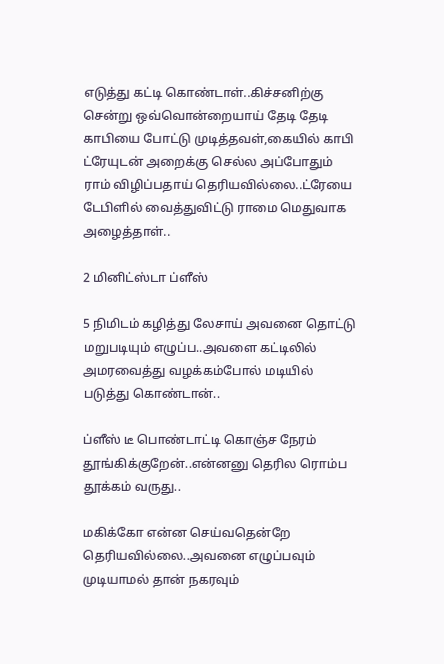எடுத்து கட்டி கொண்டாள்..கிச்சனிற்கு சென்று ஒவ்வொன்றையாய் தேடி தேடி காபியை போட்டு முடித்தவள்,கையில் காபி ட்ரேயுடன் அறைக்கு செல்ல அப்போதும் ராம் விழிப்பதாய் தெரியவில்லை..ட்ரேயை டேபிளில் வைத்துவிட்டு ராமை மெதுவாக அழைத்தாள்..

2 மினிட்ஸ்டா ப்ளீஸ்

5 நிமிடம் கழித்து லேசாய் அவனை தொட்டு மறுபடியும் எழுப்ப..அவளை கட்டிலில் அமரவைத்து வழக்கம்போல் மடியில் படுத்து கொண்டான்..

ப்ளீஸ் டீ பொண்டாட்டி கொஞ்ச நேரம் தூங்கிக்குறேன்..என்னனு தெரில ரொம்ப தூக்கம் வருது..

மகிக்கோ என்ன செய்வதென்றே தெரியவில்லை..அவனை எழுப்பவும் முடியாமல் தான் நகரவும்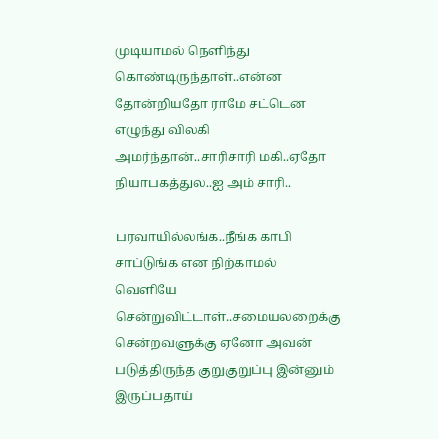முடியாமல் நெளிந்து கொண்டிருந்தாள்..என்ன தோன்றியதோ ராமே சட்டென எழுந்து விலகி அமர்ந்தான்..சாரிசாரி மகி..ஏதோ நியாபகத்துல..ஐ அம் சாரி..

பரவாயில்லங்க..நீங்க காபி சாப்டுங்க என நிற்காமல் வெளியே சென்றுவிட்டாள்..சமையலறைக்கு சென்றவளுக்கு ஏனோ அவன் படுத்திருந்த குறுகுறுப்பு இன்னும் இருப்பதாய்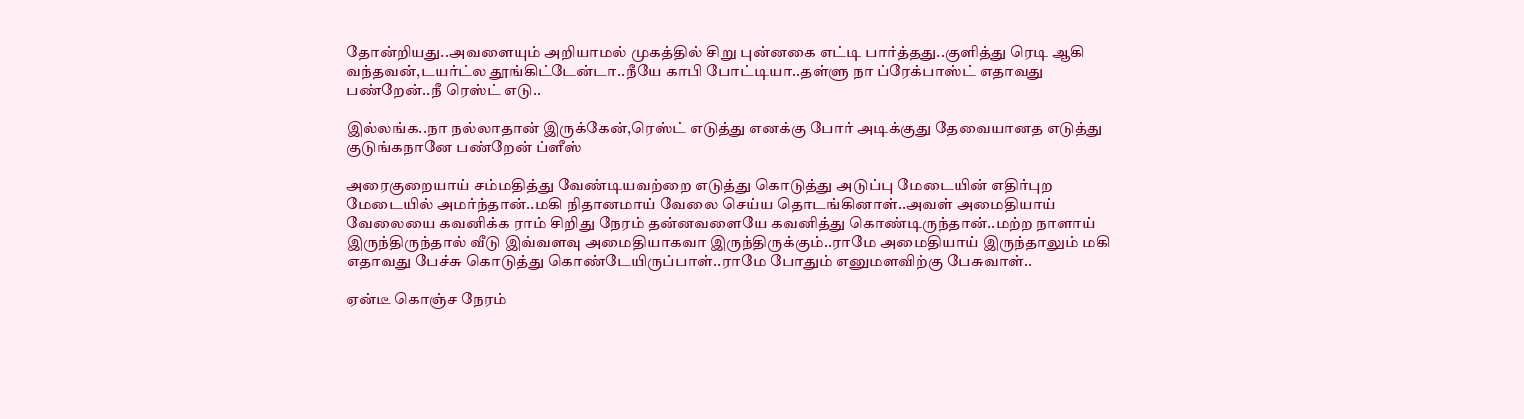தோன்றியது..அவளையும் அறியாமல் முகத்தில் சிறு புன்னகை எட்டி பார்த்தது..குளித்து ரெடி ஆகி வந்தவன்,டயர்ட்ல தூங்கிட்டேன்டா..நீயே காபி போட்டியா..தள்ளு நா ப்ரேக்பாஸ்ட் எதாவது பண்றேன்..நீ ரெஸ்ட் எடு..

இல்லங்க..நா நல்லாதான் இருக்கேன்,ரெஸ்ட் எடுத்து எனக்கு போர் அடிக்குது தேவையானத எடுத்து குடுங்கநானே பண்றேன் ப்ளீஸ்

அரைகுறையாய் சம்மதித்து வேண்டியவற்றை எடுத்து கொடுத்து அடுப்பு மேடையின் எதிர்புற மேடையில் அமர்ந்தான்..மகி நிதானமாய் வேலை செய்ய தொடங்கினாள்..அவள் அமைதியாய் வேலையை கவனிக்க ராம் சிறிது நேரம் தன்னவளையே கவனித்து கொண்டிருந்தான்..மற்ற நாளாய் இருந்திருந்தால் வீடு இவ்வளவு அமைதியாகவா இருந்திருக்கும்..ராமே அமைதியாய் இருந்தாலும் மகி எதாவது பேச்சு கொடுத்து கொண்டேயிருப்பாள்..ராமே போதும் எனுமளவிற்கு பேசுவாள்..

ஏன்டீ கொஞ்ச நேரம்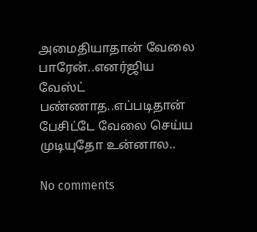அமைதியாதான் வேலை பாரேன்..எனர்ஜிய வேஸ்ட் பண்ணாத..எப்படிதான் பேசிட்டே வேலை செய்ய முடியுதோ உன்னால..

No comments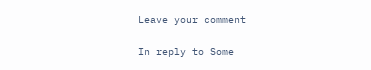Leave your comment

In reply to Some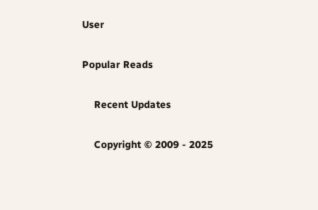User

Popular Reads

    Recent Updates

    Copyright © 2009 - 2025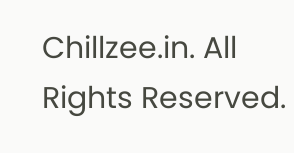Chillzee.in. All Rights Reserved.